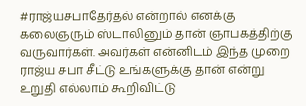#ராஜ்யசபாதேர்தல் என்றால் எனக்கு கலைஞரும் ஸ்டாலினும் தான் ஞாபகத்திற்கு வருவார்கள். அவர்கள் என்னிடம் இந்த முறை ராஜ்ய சபா சீட்டு உங்களுக்கு தான் என்று உறுதி எல்லாம் கூறிவிட்டு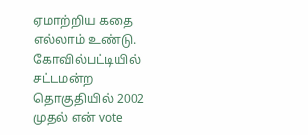ஏமாற்றிய கதை எல்லாம் உண்டு. கோவில்பட்டியில் சட்டமன்ற தொகுதியில் 2002 முதல் என் vote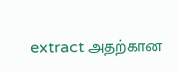extract அதற்கான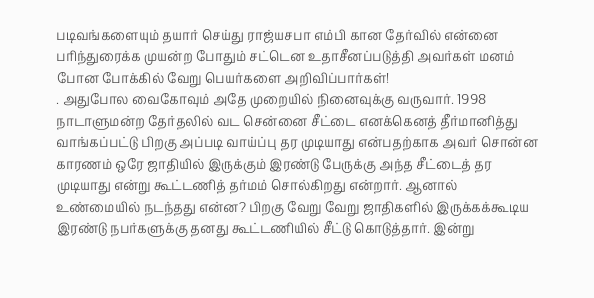படிவங்களையும் தயார் செய்து ராஜ்யசபா எம்பி கான தேர்வில் என்னை பரிந்துரைக்க முயன்ற போதும் சட்டென உதாசீனப்படுத்தி அவர்கள் மனம் போன போக்கில் வேறு பெயர்களை அறிவிப்பார்கள்!
. அதுபோல வைகோவும் அதே முறையில் நினைவுக்கு வருவார். 1998 நாடாளுமன்ற தேர்தலில் வட சென்னை சீட்டை எனக்கெனத் தீர்மானித்து வாங்கப்பட்டு பிறகு அப்படி வாய்ப்பு தர முடியாது என்பதற்காக அவர் சொன்ன காரணம் ஒரே ஜாதியில் இருக்கும் இரண்டு பேருக்கு அந்த சீட்டைத் தர முடியாது என்று கூட்டணித் தர்மம் சொல்கிறது என்றார். ஆனால் உண்மையில் நடந்தது என்ன? பிறகு வேறு வேறு ஜாதிகளில் இருக்கக்கூடிய இரண்டு நபர்களுக்கு தனது கூட்டணியில் சீட்டு கொடுத்தார். இன்று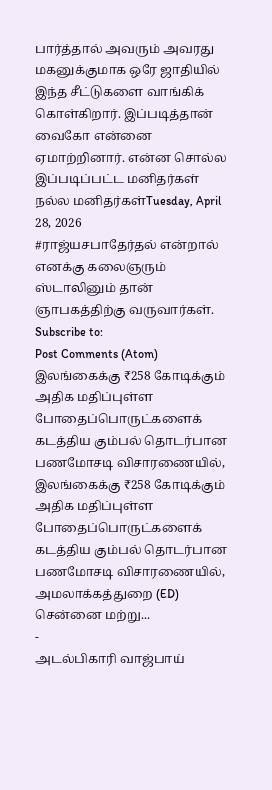பார்த்தால் அவரும் அவரது மகனுக்குமாக ஒரே ஜாதியில் இந்த சீட்டுகளை வாங்கிக் கொள்கிறார். இப்படித்தான் வைகோ என்னை ஏமாற்றினார். என்ன சொல்ல இப்படிப்பட்ட மனிதர்கள் நல்ல மனிதர்கள்Tuesday, April 28, 2026
#ராஜ்யசபாதேர்தல் என்றால் எனக்கு கலைஞரும் ஸ்டாலினும் தான் ஞாபகத்திற்கு வருவார்கள்.
Subscribe to:
Post Comments (Atom)
இலங்கைக்கு ₹258 கோடிக்கும் அதிக மதிப்புள்ள போதைப்பொருட்களைக் கடத்திய கும்பல் தொடர்பான பணமோசடி விசாரணையில்,
இலங்கைக்கு ₹258 கோடிக்கும் அதிக மதிப்புள்ள போதைப்பொருட்களைக் கடத்திய கும்பல் தொடர்பான பணமோசடி விசாரணையில், அமலாக்கத்துறை (ED) சென்னை மற்று...
-
அடல்பிகாரி வாஜ்பாய்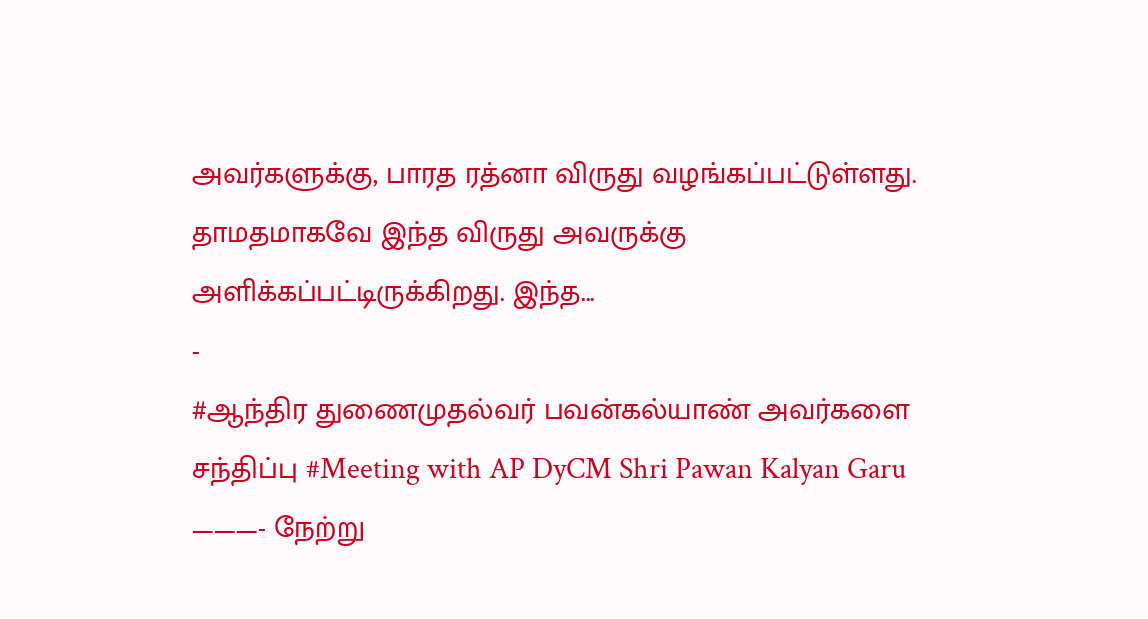அவர்களுக்கு, பாரத ரத்னா விருது வழங்கப்பட்டுள்ளது. தாமதமாகவே இந்த விருது அவருக்கு அளிக்கப்பட்டிருக்கிறது. இந்த...
-
#ஆந்திர துணைமுதல்வர் பவன்கல்யாண் அவர்களை சந்திப்பு #Meeting with AP DyCM Shri Pawan Kalyan Garu ———- நேற்று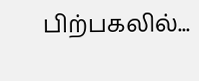பிற்பகலில்...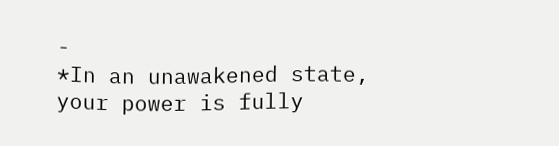-
*In an unawakened state, your power is fully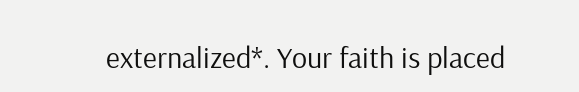externalized*. Your faith is placed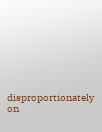disproportionately on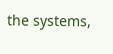the systems,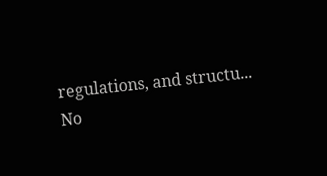regulations, and structu...
No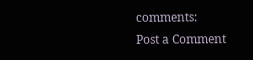comments:
Post a Comment